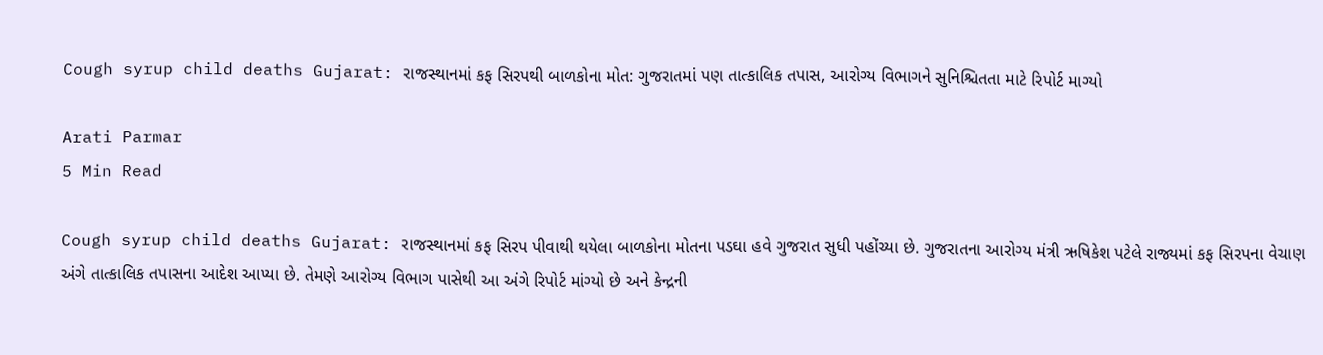Cough syrup child deaths Gujarat: રાજસ્થાનમાં કફ સિરપથી બાળકોના મોત: ગુજરાતમાં પણ તાત્કાલિક તપાસ, આરોગ્ય વિભાગને સુનિશ્ચિતતા માટે રિપોર્ટ માગ્યો

Arati Parmar
5 Min Read

Cough syrup child deaths Gujarat: રાજસ્થાનમાં કફ સિરપ પીવાથી થયેલા બાળકોના મોતના પડઘા હવે ગુજરાત સુધી પહોંચ્યા છે. ગુજરાતના આરોગ્ય મંત્રી ઋષિકેશ પટેલે રાજ્યમાં કફ સિરપના વેચાણ અંગે તાત્કાલિક તપાસના આદેશ આપ્યા છે. તેમણે આરોગ્ય વિભાગ પાસેથી આ અંગે રિપોર્ટ માંગ્યો છે અને કેન્દ્રની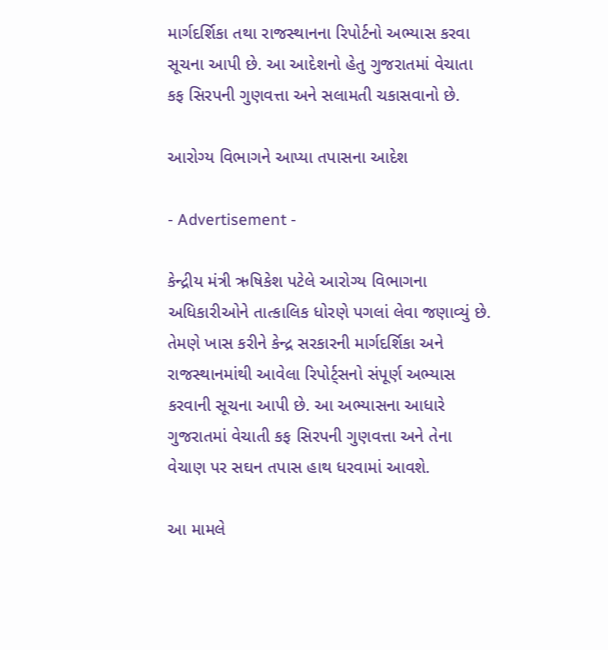માર્ગદર્શિકા તથા રાજસ્થાનના રિપોર્ટનો અભ્યાસ કરવા સૂચના આપી છે. આ આદેશનો હેતુ ગુજરાતમાં વેચાતા કફ સિરપની ગુણવત્તા અને સલામતી ચકાસવાનો છે.

આરોગ્ય વિભાગને આપ્યા તપાસના આદેશ

- Advertisement -

કેન્દ્રીય મંત્રી ઋષિકેશ પટેલે આરોગ્ય વિભાગના અધિકારીઓને તાત્કાલિક ધોરણે પગલાં લેવા જણાવ્યું છે. તેમણે ખાસ કરીને કેન્દ્ર સરકારની માર્ગદર્શિકા અને રાજસ્થાનમાંથી આવેલા રિપોર્ટ્સનો સંપૂર્ણ અભ્યાસ કરવાની સૂચના આપી છે. આ અભ્યાસના આધારે ગુજરાતમાં વેચાતી કફ સિરપની ગુણવત્તા અને તેના વેચાણ પર સઘન તપાસ હાથ ધરવામાં આવશે.

આ મામલે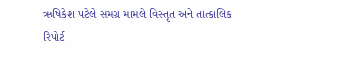ઋષિકેશ પટેલે સમગ્ર મામલે વિસ્તૃત અને તાત્કાલિક રિપોર્ટ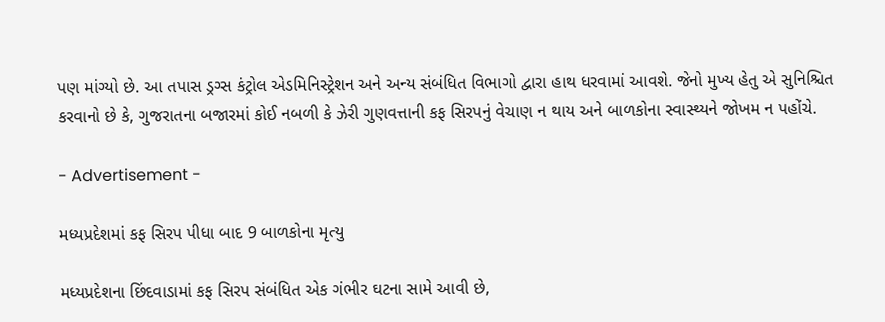પણ માંગ્યો છે. આ તપાસ ડ્રગ્સ કંટ્રોલ એડમિનિસ્ટ્રેશન અને અન્ય સંબંધિત વિભાગો દ્વારા હાથ ધરવામાં આવશે. જેનો મુખ્ય હેતુ એ સુનિશ્ચિત કરવાનો છે કે, ગુજરાતના બજારમાં કોઈ નબળી કે ઝેરી ગુણવત્તાની કફ સિરપનું વેચાણ ન થાય અને બાળકોના સ્વાસ્થ્યને જોખમ ન પહોંચે.

- Advertisement -

મધ્યપ્રદેશમાં કફ સિરપ પીધા બાદ 9 બાળકોના મૃત્યુ

મધ્યપ્રદેશના છિંદવાડામાં કફ સિરપ સંબંધિત એક ગંભીર ઘટના સામે આવી છે,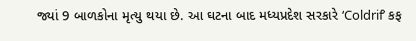જ્યાં 9 બાળકોના મૃત્યુ થયા છે. આ ઘટના બાદ મધ્યપ્રદેશ સરકારે ‘Coldrif’ કફ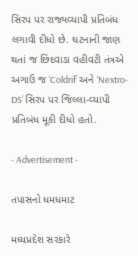સિરપ પર રાજ્યવ્યાપી પ્રતિબંધ લગાવી દીધો છે. ઘટનાની જાણ થતાં જ છિંદવાડા વહીવટી તંત્રએ અગાઉ જ ‘Coldrif’ અને ‘Nextro-DS’ સિરપ પર જિલ્લા-વ્યાપી પ્રતિબંધ મૂકી દીધો હતો.

- Advertisement -

તપાસનો ધમધમાટ

મધ્યપ્રદેશ સરકારે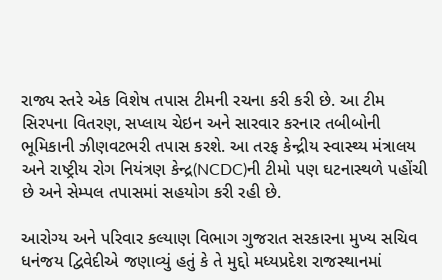રાજ્ય સ્તરે એક વિશેષ તપાસ ટીમની રચના કરી કરી છે. આ ટીમ સિરપના વિતરણ, સપ્લાય ચેઇન અને સારવાર કરનાર તબીબોની ભૂમિકાની ઝીણવટભરી તપાસ કરશે. આ તરફ કેન્દ્રીય સ્વાસ્થ્ય મંત્રાલય અને રાષ્ટ્રીય રોગ નિયંત્રણ કેન્દ્ર(NCDC)ની ટીમો પણ ઘટનાસ્થળે પહોંચી છે અને સેમ્પલ તપાસમાં સહયોગ કરી રહી છે.

આરોગ્ય અને પરિવાર કલ્યાણ વિભાગ ગુજરાત સરકારના મુખ્ય સચિવ ધનંજય દ્વિવેદીએ જણાવ્યું હતું કે તે મુદ્દો મધ્યપ્રદેશ રાજસ્થાનમાં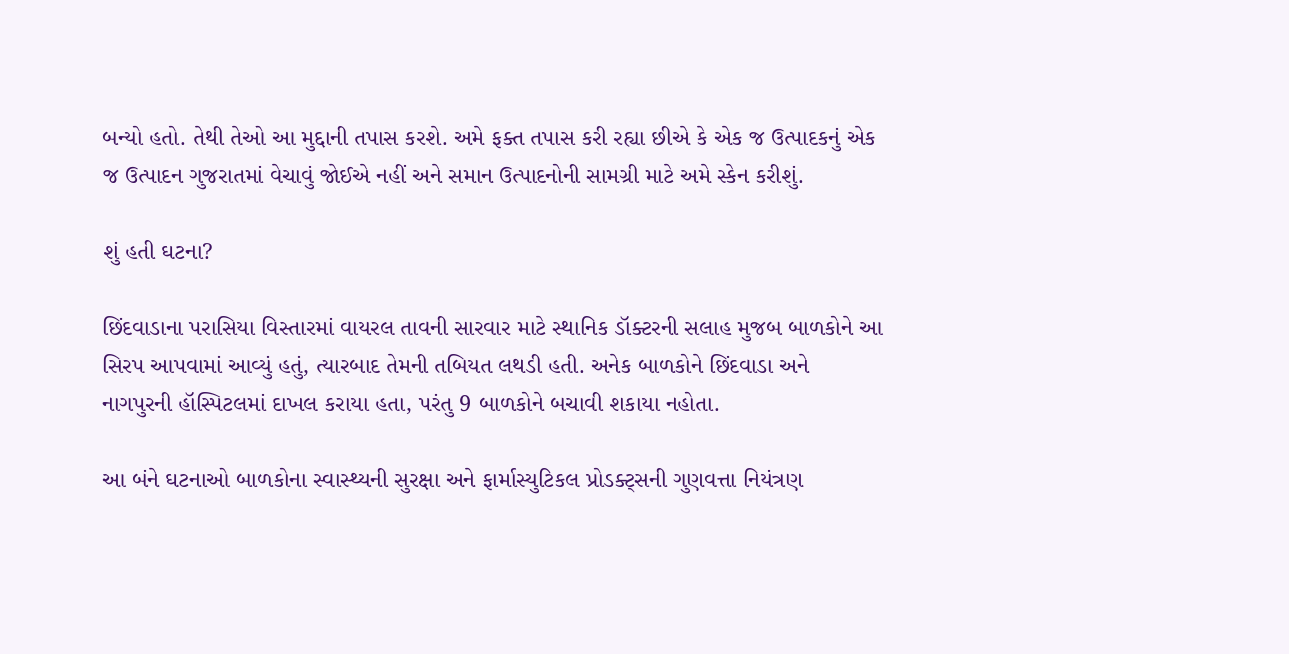બન્યો હતો. તેથી તેઓ આ મુદ્દાની તપાસ કરશે. અમે ફક્ત તપાસ કરી રહ્યા છીએ કે એક જ ઉત્પાદકનું એક જ ઉત્પાદન ગુજરાતમાં વેચાવું જોઈએ નહીં અને સમાન ઉત્પાદનોની સામગ્રી માટે અમે સ્કેન કરીશું.

શું હતી ઘટના?

છિંદવાડાના પરાસિયા વિસ્તારમાં વાયરલ તાવની સારવાર માટે સ્થાનિક ડૉક્ટરની સલાહ મુજબ બાળકોને આ સિરપ આપવામાં આવ્યું હતું, ત્યારબાદ તેમની તબિયત લથડી હતી. અનેક બાળકોને છિંદવાડા અને નાગપુરની હૉસ્પિટલમાં દાખલ કરાયા હતા, પરંતુ 9 બાળકોને બચાવી શકાયા નહોતા.

આ બંને ઘટનાઓ બાળકોના સ્વાસ્થ્યની સુરક્ષા અને ફાર્માસ્યુટિકલ પ્રોડક્ટ્સની ગુણવત્તા નિયંત્રણ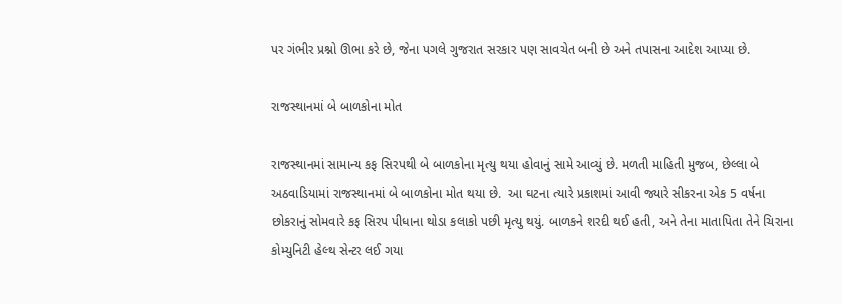પર ગંભીર પ્રશ્નો ઊભા કરે છે, જેના પગલે ગુજરાત સરકાર પણ સાવચેત બની છે અને તપાસના આદેશ આપ્યા છે.

રાજસ્થાનમાં બે બાળકોના મોત

રાજસ્થાનમાં સામાન્ય કફ સિરપથી બે બાળકોના મૃત્યુ થયા હોવાનું સામે આવ્યું છે. મળતી માહિતી મુજબ, છેલ્લા બે અઠવાડિયામાં રાજસ્થાનમાં બે બાળકોના મોત થયા છે.  આ ઘટના ત્યારે પ્રકાશમાં આવી જ્યારે સીકરના એક 5 વર્ષના છોકરાનું સોમવારે કફ સિરપ પીધાના થોડા કલાકો પછી મૃત્યુ થયું. બાળકને શરદી થઈ હતી, અને તેના માતાપિતા તેને ચિરાના કોમ્યુનિટી હેલ્થ સેન્ટર લઈ ગયા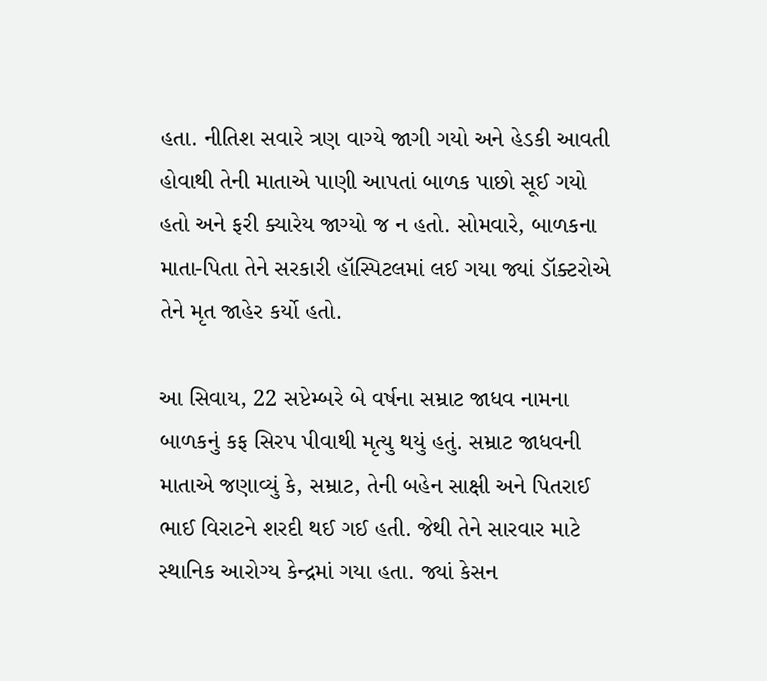હતા. નીતિશ સવારે ત્રણ વાગ્યે જાગી ગયો અને હેડકી આવતી હોવાથી તેની માતાએ પાણી આપતાં બાળક પાછો સૂઈ ગયો હતો અને ફરી ક્યારેય જાગ્યો જ ન હતો. સોમવારે, બાળકના માતા-પિતા તેને સરકારી હૉસ્પિટલમાં લઈ ગયા જ્યાં ડૉક્ટરોએ તેને મૃત જાહેર કર્યો હતો.

આ સિવાય, 22 સપ્ટેમ્બરે બે વર્ષના સમ્રાટ જાધવ નામના બાળકનું કફ સિરપ પીવાથી મૃત્યુ થયું હતું. સમ્રાટ જાધવની માતાએ જણાવ્યું કે, સમ્રાટ, તેની બહેન સાક્ષી અને પિતરાઈ ભાઈ વિરાટને શરદી થઈ ગઈ હતી. જેથી તેને સારવાર માટે સ્થાનિક આરોગ્ય કેન્દ્રમાં ગયા હતા. જ્યાં કેસન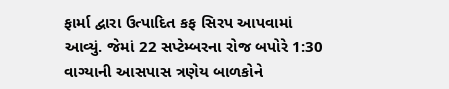ફાર્મા દ્વારા ઉત્પાદિત કફ સિરપ આપવામાં આવ્યું. જેમાં 22 સપ્ટેમ્બરના રોજ બપોરે 1:30 વાગ્યાની આસપાસ ત્રણેય બાળકોને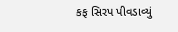કફ સિરપ પીવડાવ્યું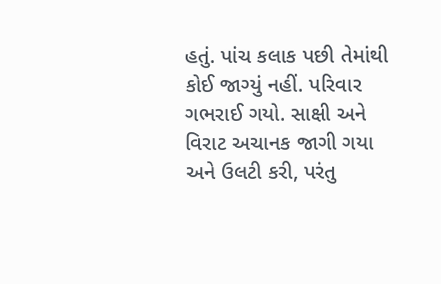હતું. પાંચ કલાક પછી તેમાંથી કોઈ જાગ્યું નહીં. પરિવાર ગભરાઈ ગયો. સાક્ષી અને વિરાટ અચાનક જાગી ગયા અને ઉલટી કરી, પરંતુ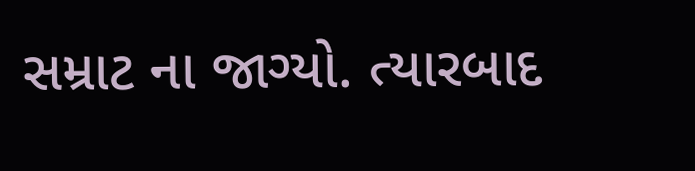સમ્રાટ ના જાગ્યો. ત્યારબાદ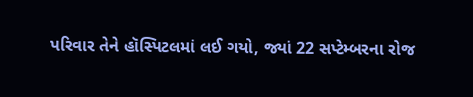પરિવાર તેને હૉસ્પિટલમાં લઈ ગયો, જ્યાં 22 સપ્ટેમ્બરના રોજ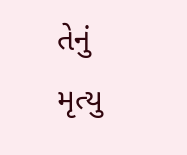તેનું મૃત્યુ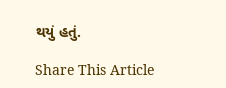થયું હતું.

Share This Article